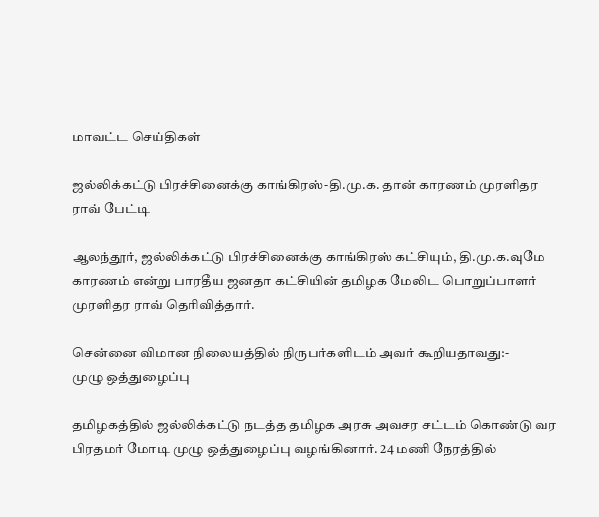மாவட்ட செய்திகள்

ஜல்லிக்கட்டு பிரச்சினைக்கு காங்கிரஸ்-தி.மு.க. தான் காரணம் முரளிதர ராவ் பேட்டி

ஆலந்தூர், ஜல்லிக்கட்டு பிரச்சினைக்கு காங்கிரஸ் கட்சியும், தி.மு.க.வுமே காரணம் என்று பாரதீய ஜனதா கட்சியின் தமிழக மேலிட பொறுப்பாளர் முரளிதர ராவ் தெரிவித்தார்.

சென்னை விமான நிலையத்தில் நிருபர்களிடம் அவர் கூறியதாவது:-
முழு ஒத்துழைப்பு

தமிழகத்தில் ஜல்லிக்கட்டு நடத்த தமிழக அரசு அவசர சட்டம் கொண்டு வர பிரதமர் மோடி முழு ஒத்துழைப்பு வழங்கினார். 24 மணி நேரத்தில்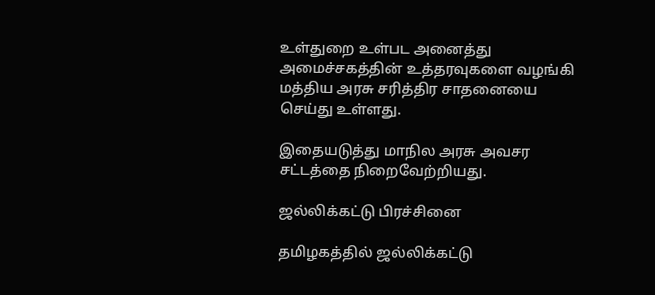உள்துறை உள்பட அனைத்து அமைச்சகத்தின் உத்தரவுகளை வழங்கி மத்திய அரசு சரித்திர சாதனையை செய்து உள்ளது.

இதையடுத்து மாநில அரசு அவசர சட்டத்தை நிறைவேற்றியது.

ஜல்லிக்கட்டு பிரச்சினை

தமிழகத்தில் ஜல்லிக்கட்டு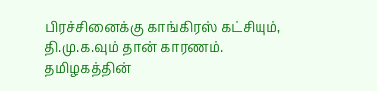பிரச்சினைக்கு காங்கிரஸ் கட்சியும், தி.மு.க.வும் தான் காரணம். தமிழகத்தின்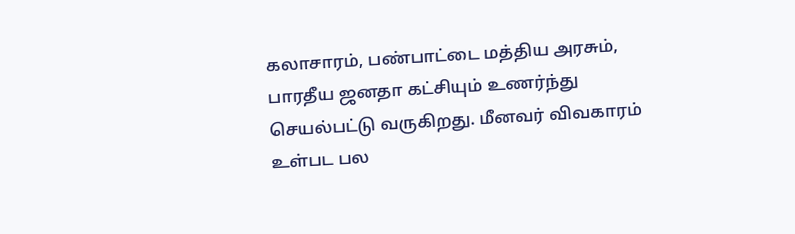கலாசாரம், பண்பாட்டை மத்திய அரசும், பாரதீய ஜனதா கட்சியும் உணர்ந்து செயல்பட்டு வருகிறது. மீனவர் விவகாரம் உள்பட பல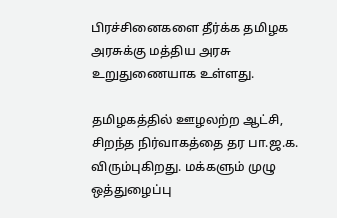பிரச்சினைகளை தீர்க்க தமிழக அரசுக்கு மத்திய அரசு உறுதுணையாக உள்ளது.

தமிழகத்தில் ஊழலற்ற ஆட்சி, சிறந்த நிர்வாகத்தை தர பா.ஜ.க. விரும்புகிறது. மக்களும் முழு ஒத்துழைப்பு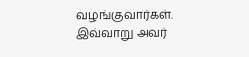வழங்குவார்கள்.
இவ்வாறு அவர்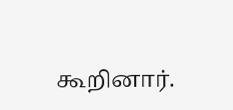கூறினார்.